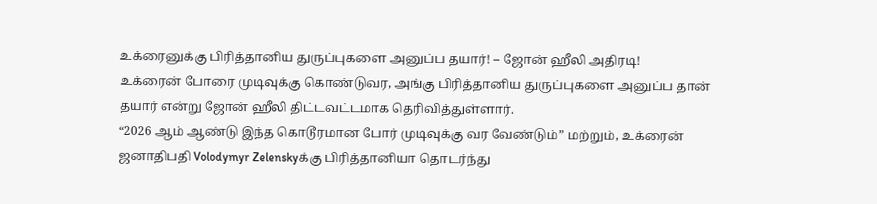உக்ரைனுக்கு பிரித்தானிய துருப்புகளை அனுப்ப தயார்! – ஜோன் ஹீலி அதிரடி!
உக்ரைன் போரை முடிவுக்கு கொண்டுவர, அங்கு பிரித்தானிய துருப்புகளை அனுப்ப தான் தயார் என்று ஜோன் ஹீலி திட்டவட்டமாக தெரிவித்துள்ளார்.
“2026 ஆம் ஆண்டு இந்த கொடூரமான போர் முடிவுக்கு வர வேண்டும்” மற்றும், உக்ரைன் ஜனாதிபதி Volodymyr Zelenskyக்கு பிரித்தானியா தொடர்ந்து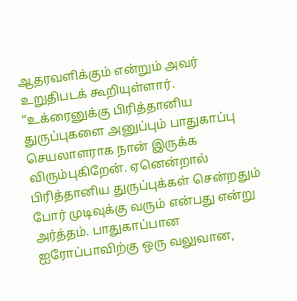ஆதரவளிக்கும் என்றும் அவர் உறுதிபடக் கூறியுள்ளார்.
“உக்ரைனுக்கு பிரித்தானிய துருப்புகளை அனுப்பும் பாதுகாப்பு செயலாளராக நான் இருக்க விரும்புகிறேன். ஏனென்றால் பிரித்தானிய துருப்புக்கள் சென்றதும் போர் முடிவுக்கு வரும் என்பது என்று அர்த்தம். பாதுகாப்பான ஐரோப்பாவிற்கு ஒரு வலுவான,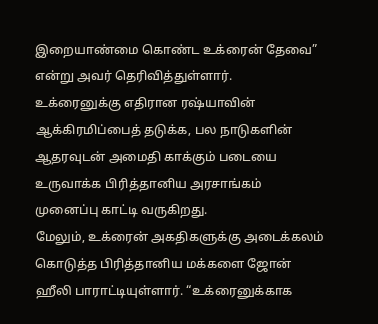இறையாண்மை கொண்ட உக்ரைன் தேவை” என்று அவர் தெரிவித்துள்ளார்.
உக்ரைனுக்கு எதிரான ரஷ்யாவின் ஆக்கிரமிப்பைத் தடுக்க, பல நாடுகளின் ஆதரவுடன் அமைதி காக்கும் படையை உருவாக்க பிரித்தானிய அரசாங்கம் முனைப்பு காட்டி வருகிறது.
மேலும், உக்ரைன் அகதிகளுக்கு அடைக்கலம் கொடுத்த பிரித்தானிய மக்களை ஜோன் ஹீலி பாராட்டியுள்ளார். “உக்ரைனுக்காக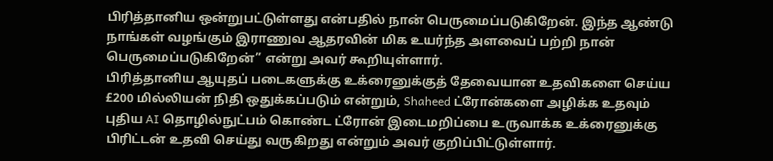பிரித்தானிய ஒன்றுபட்டுள்ளது என்பதில் நான் பெருமைப்படுகிறேன். இந்த ஆண்டு நாங்கள் வழங்கும் இராணுவ ஆதரவின் மிக உயர்ந்த அளவைப் பற்றி நான் பெருமைப்படுகிறேன்” என்று அவர் கூறியுள்ளார்.
பிரித்தானிய ஆயுதப் படைகளுக்கு உக்ரைனுக்குத் தேவையான உதவிகளை செய்ய £200 மில்லியன் நிதி ஒதுக்கப்படும் என்றும், Shaheed ட்ரோன்களை அழிக்க உதவும் புதிய AI தொழில்நுட்பம் கொண்ட ட்ரோன் இடைமறிப்பை உருவாக்க உக்ரைனுக்கு பிரிட்டன் உதவி செய்து வருகிறது என்றும் அவர் குறிப்பிட்டுள்ளார்.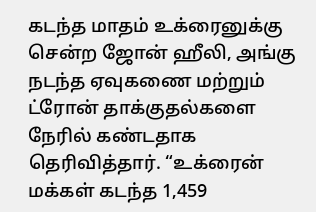கடந்த மாதம் உக்ரைனுக்கு சென்ற ஜோன் ஹீலி, அங்கு நடந்த ஏவுகணை மற்றும் ட்ரோன் தாக்குதல்களை நேரில் கண்டதாக தெரிவித்தார். “உக்ரைன் மக்கள் கடந்த 1,459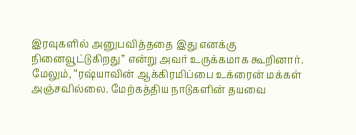இரவுகளில் அனுபவித்ததை இது எனக்கு நினைவூட்டுகிறது” என்று அவர் உருக்கமாக கூறினார்.
மேலும், “ரஷ்யாவின் ஆக்கிரமிப்பை உக்ரைன் மக்கள் அஞ்சவில்லை. மேற்கத்திய நாடுகளின் தயவை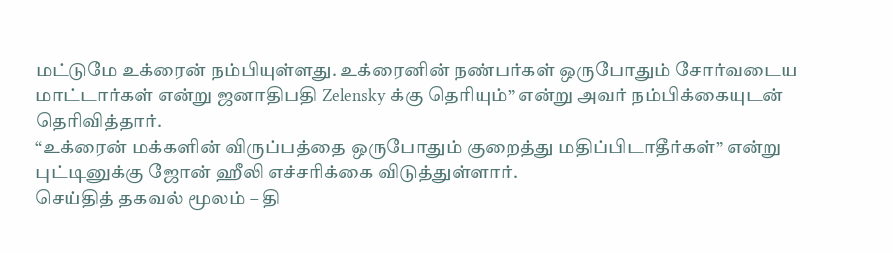மட்டுமே உக்ரைன் நம்பியுள்ளது. உக்ரைனின் நண்பர்கள் ஒருபோதும் சோர்வடைய மாட்டார்கள் என்று ஜனாதிபதி Zelensky க்கு தெரியும்” என்று அவர் நம்பிக்கையுடன் தெரிவித்தார்.
“உக்ரைன் மக்களின் விருப்பத்தை ஒருபோதும் குறைத்து மதிப்பிடாதீர்கள்” என்று புட்டினுக்கு ஜோன் ஹீலி எச்சரிக்கை விடுத்துள்ளார்.
செய்தித் தகவல் மூலம் – தி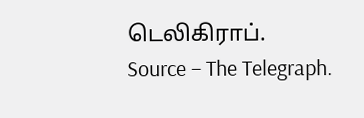டெலிகிராப்.
Source – The Telegraph.